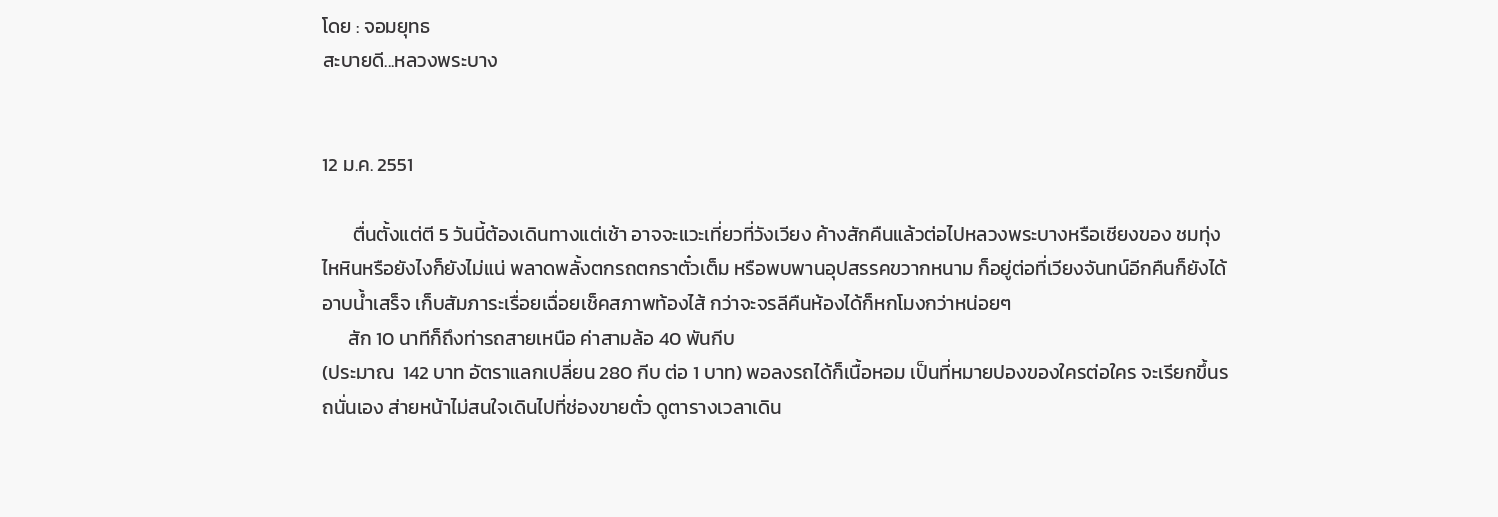โดย : จอมยุทธ
สะบายดี...หลวงพระบาง


12 ม.ค. 2551

       ตื่นตั้งแต่ตี 5 วันนี้ต้องเดินทางแต่เช้า อาจจะแวะเที่ยวที่วังเวียง ค้างสักคืนแล้วต่อไปหลวงพระบางหรือเชียงของ ชมทุ่งไหหินหรือยังไงก็ยังไม่แน่ พลาดพลั้งตกรถตกราตั๋วเต็ม หรือพบพานอุปสรรคขวากหนาม ก็อยู่ต่อที่เวียงจันทน์อีกคืนก็ยังได้ อาบน้ำเสร็จ เก็บสัมภาระเรื่อยเฉื่อยเช็คสภาพท้องไส้ กว่าจะจรลีคืนห้องได้ก็หกโมงกว่าหน่อยๆ
      สัก 10 นาทีก็ถึงท่ารถสายเหนือ ค่าสามล้อ 40 พันกีบ
(ประมาณ  142 บาท อัตราแลกเปลี่ยน 280 กีบ ต่อ 1 บาท) พอลงรถได้ก็เนื้อหอม เป็นที่หมายปองของใครต่อใคร จะเรียกขึ้นรถนั่นเอง ส่ายหน้าไม่สนใจเดินไปที่ช่องขายตั๋ว ดูตารางเวลาเดิน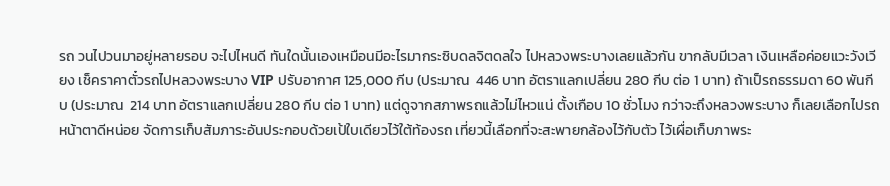รถ วนไปวนมาอยู่หลายรอบ จะไปไหนดี ทันใดนั้นเองเหมือนมีอะไรมากระซิบดลจิตดลใจ ไปหลวงพระบางเลยแล้วกัน ขากลับมีเวลา เงินเหลือค่อยแวะวังเวียง เช็คราคาตั๋วรถไปหลวงพระบาง VIP ปรับอากาศ 125,000 กีบ (ประมาณ  446 บาท อัตราแลกเปลี่ยน 280 กีบ ต่อ 1 บาท) ถ้าเป็รถธรรมดา 60 พันกีบ (ประมาณ  214 บาท อัตราแลกเปลี่ยน 280 กีบ ต่อ 1 บาท) แต่ดูจากสภาพรถแล้วไม่ไหวแน่ ตั้งเกือบ 10 ชั่วโมง กว่าจะถึงหลวงพระบาง ก็เลยเลือกไปรถหน้าตาดีหน่อย จัดการเก็บสัมภาระอันประกอบด้วยเป้ใบเดียวไว้ใต้ท้องรถ เที่ยวนี้เลือกที่จะสะพายกล้องไว้กับตัว ไว้เผื่อเก็บภาพระ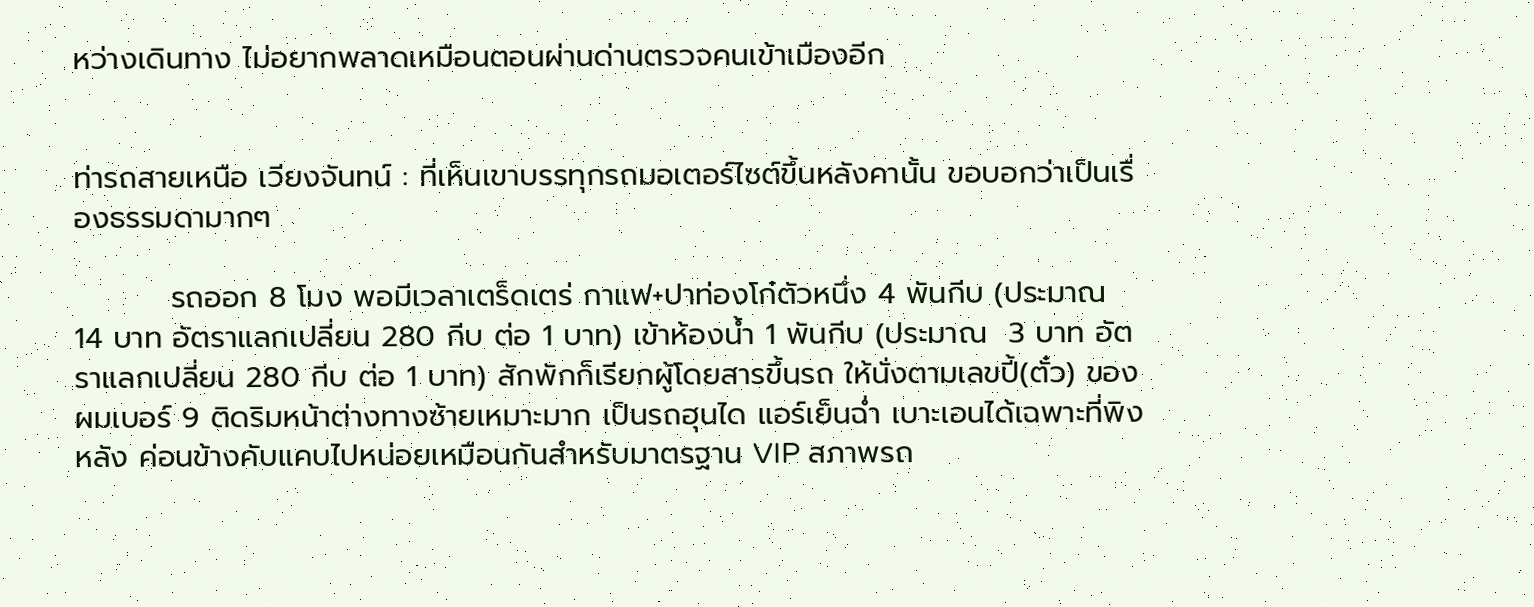หว่างเดินทาง ไม่อยากพลาดเหมือนตอนผ่านด่านตรวจคนเข้าเมืองอีก


ท่ารถสายเหนือ เวียงจันทน์ : ที่เห็นเขาบรรทุกรถมอเตอร์ไซต์ขึ้นหลังคานั้น ขอบอกว่าเป็นเรื่องธรรมดามากๆ

         รถออก 8 โมง พอมีเวลาเตร็ดเตร่ กาแฟ+ปาท่องโก๋ตัวหนึ่ง 4 พันกีบ (ประมาณ  14 บาท อัตราแลกเปลี่ยน 280 กีบ ต่อ 1 บาท) เข้าห้องน้ำ 1 พันกีบ (ประมาณ  3 บาท อัตราแลกเปลี่ยน 280 กีบ ต่อ 1 บาท) สักพักก็เรียกผู้โดยสารขึ้นรถ ให้นั่งตามเลขปี้(ตั๋ว) ของผมเบอร์ 9 ติดริมหน้าต่างทางซ้ายเหมาะมาก เป็นรถฮุนได แอร์เย็นฉ่ำ เบาะเอนได้เฉพาะที่พิงหลัง ค่อนข้างคับแคบไปหน่อยเหมือนกันสำหรับมาตรฐาน VIP สภาพรถ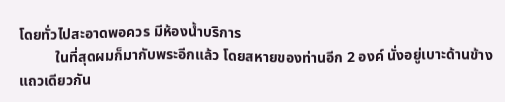โดยทั่วไปสะอาดพอควร มีห้องน้ำบริการ
          ในที่สุดผมก็มากับพระอีกแล้ว โดยสหายของท่านอีก 2 องค์ นั่งอยู่เบาะด้านข้างแถวเดียวกัน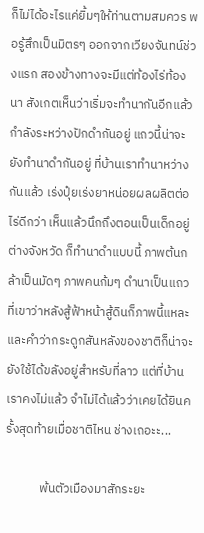ก็ไม่ได้อะไรแค่ยิ้มๆให้ท่านตามสมควร พอรู้สึกเป็นมิตรๆ ออกจากเวียงจันทน์ช่วงแรก สองข้างทางจะมีแต่ท้องไร่ท้องนา สังเกตเห็นว่าเริ่มจะทำนากันอีกแล้ว กำลังระหว่างปักดำกันอยู่ แถวนี้น่าจะยังทำนาดำกันอยู่ ที่บ้านเราทำนาหว่างกันแล้ว เร่งปุ๋ยเร่งยาหน่อยผลผลิตต่อไร่ดีกว่า เห็นแล้วนึกถึงตอนเป็นเด็กอยู่ต่างจังหวัด ก็ทำนาดำแบบนี้ ภาพต้นกล้าเป็นมัดๆ ภาพคนก้มๆ ดำนาเป็นแถว ที่เขาว่าหลังสู้ฟ้าหน้าสู้ดินก็ภาพนี้แหละ และคำว่ากระดูกสันหลังของชาติก็น่าจะยังใช้ได้ขลังอยู่สำหรับที่ลาว แต่ที่บ้านเราคงไม่แล้ว จำไม่ได้แล้วว่าเคยได้ยินครั้งสุดท้ายเมื่อชาติไหน ช่างเถอะะ...

            พ้นตัวเมืองมาสักระยะ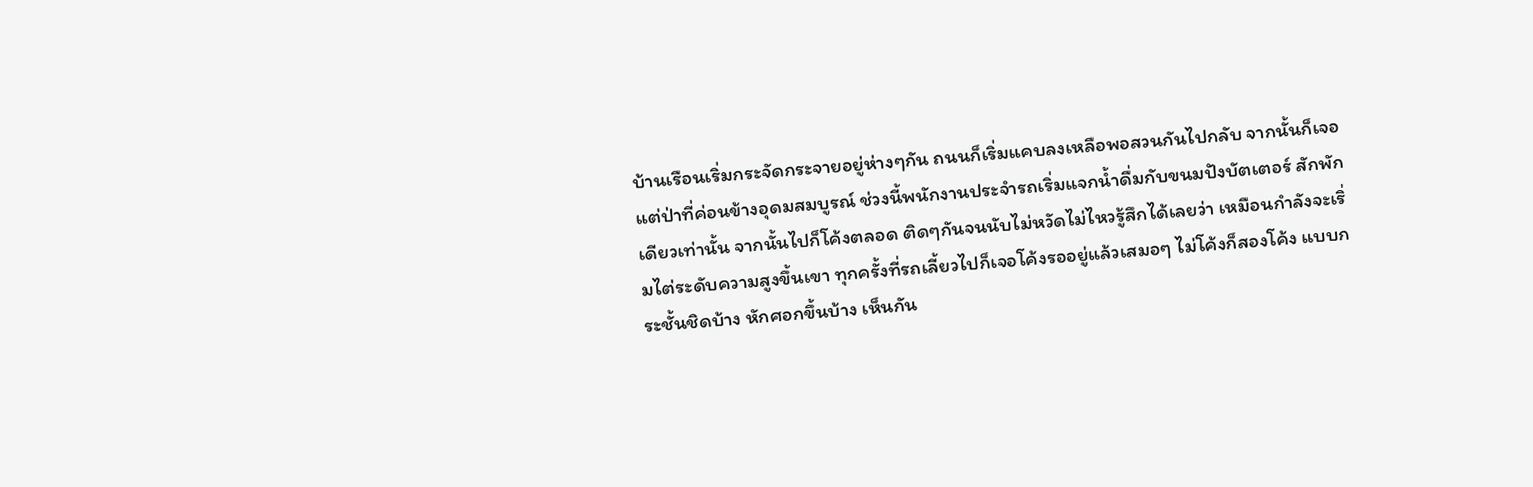บ้านเรือนเริ่มกระจัดกระจายอยู่ห่างๆกัน ถนนก็เริ่มแคบลงเหลือพอสวนกันไปกลับ จากนั้นก็เจอแต่ป่าที่ค่อนข้างอุดมสมบูรณ์ ช่วงนี้พนักงานประจำรถเริ่มแจกน้ำดื่มกับขนมปังบัตเตอร์ สักพักเดียวเท่านั้น จากนั้นไปก็โค้งตลอด ติดๆกันจนนับไม่หวัดไม่ไหวรู้สึกได้เลยว่า เหมือนกำลังจะเริ่มไต่ระดับความสูงขึ้นเขา ทุกครั้งที่รถเลี้ยวไปก็เจอโค้งรออยู่แล้วเสมอๆ ไม่โค้งก็สองโค้ง แบบกระชั้นชิดบ้าง หักศอกขึ้นบ้าง เห็นกัน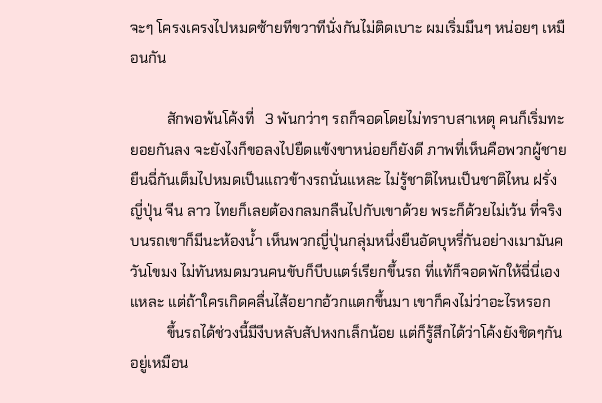จะๆ โครงเครงไปหมดซ้ายทีขวาทีนั่งกันไม่ติดเบาะ ผมเริ่มมึนๆ หน่อยๆ เหมือนกัน

          สักพอพ้นโค้งที่   3 พันกว่าๆ รถก็จอดโดยไม่ทราบสาเหตุ คนก็เริ่มทะยอยกันลง จะยังไงก็ขอลงไปยืดแข้งขาหน่อยก็ยังดี ภาพที่เห็นคือพวกผู้ชายยืนฉี่กันเต็มไปหมดเป็นแถวข้างรถนั่นแหละ ไม่รู้ชาติไหนเป็นชาติไหน ฝรั่ง ญี่ปุ่น จีน ลาว ไทยก็เลยต้องกลมกลืนไปกับเขาด้วย พระก็ด้วยไม่เว้น ที่จริงบนรถเขาก็มีนะห้องน้ำ เห็นพวกญี่ปุ่นกลุ่มหนึ่งยืนอัดบุหรี่กันอย่างเมามันควันโขมง ไม่ทันหมดมวนคนขับก็บีบแตร์เรียกขึ้นรถ ที่แท้ก็จอดพักให้ฉี่นี่เองแหละ แต่ถ้าใครเกิดคลื่นไส้อยากอ้วกแตกขึ้นมา เขาก็คงไม่ว่าอะไรหรอก
          ขึ้นรถได้ช่วงนี้มีงีบหลับสัปหงกเล็กน้อย แต่ก็รู้สึกได้ว่าโค้งยังชิดๆกันอยู่เหมือน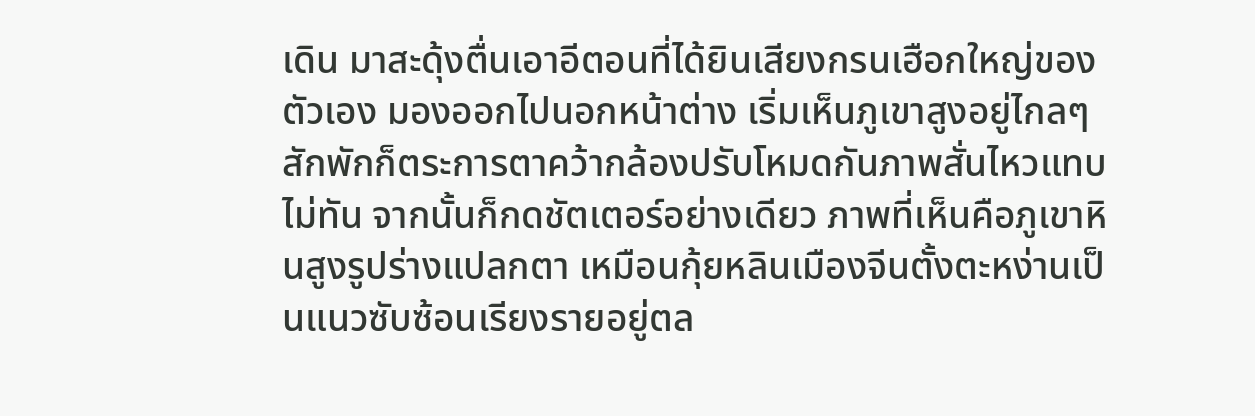เดิน มาสะดุ้งตื่นเอาอีตอนที่ได้ยินเสียงกรนเฮือกใหญ่ของตัวเอง มองออกไปนอกหน้าต่าง เริ่มเห็นภูเขาสูงอยู่ไกลๆ สักพักก็ตระการตาคว้ากล้องปรับโหมดกันภาพสั่นไหวแทบไม่ทัน จากนั้นก็กดชัตเตอร์อย่างเดียว ภาพที่เห็นคือภูเขาหินสูงรูปร่างแปลกตา เหมือนกุ้ยหลินเมืองจีนตั้งตะหง่านเป็นแนวซับซ้อนเรียงรายอยู่ตล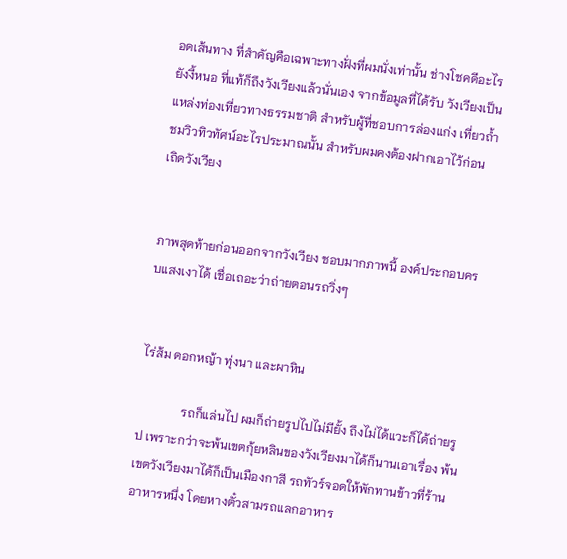อดเส้นทาง ที่สำคัญคือเฉพาะทางฝั่งที่ผมนั่งเท่านั้น ช่างโชคดีอะไรยังงี้หนอ ที่แท้ก็ถึงวังเวียงแล้วนั่นเอง จากข้อมูลที่ได้รับ วังเวียงเป็นแหล่งท่องเที่ยวทางธรรมชาติ สำหรับผู้ที่ชอบการล่องแก่ง เที่ยวถ้ำ ชมวิวทิวทัศน์อะไรประมาณนั้น สำหรับผมคงต้องฝากเอาไว้ก่อนเถิดวังเวียง


ภาพสุดท้ายก่อนออกจากวังเวียง ชอบมากภาพนี้ องค์ประกอบครบแสงเงาได้ เชื่อเถอะว่าถ่ายตอนรถวิ่งๆ


ไร่ส้ม ดอกหญ้า ทุ่งนา และผาหิน

              รถก็แล่นไป ผมก็ถ่ายรูปไปไม่มียั้ง ถึงไม่ได้แวะก็ได้ถ่ายรูป เพราะกว่าจะพ้นเขตกุ้ยหลินของวังเวียงมาได้ก็นานเอาเรื่อง พ้นเขตวังเวียงมาได้ก็เป็นเมืองกาสี รถทัวร์จอดให้พักทานข้าวที่ร้านอาหารหนึ่ง โดยหางตั๋วสามรถแลกอาหาร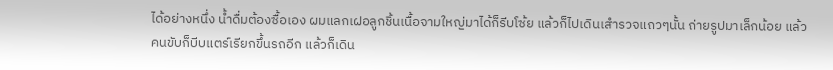ได้อย่างหนึ่ง น้ำดื่มต้องซื้อเอง ผมแลกเฝอลูกชิ้นเนื้อจามใหญ่มาได้ก็รีบโซ้ย แล้วก็ไปเดินเสำรวจแถวๆนั้น ถ่ายรูปมาเล็กน้อย แล้วคนขับก็บีบแตร์เรียกขึ้นรถอีก แล้วก็เดิน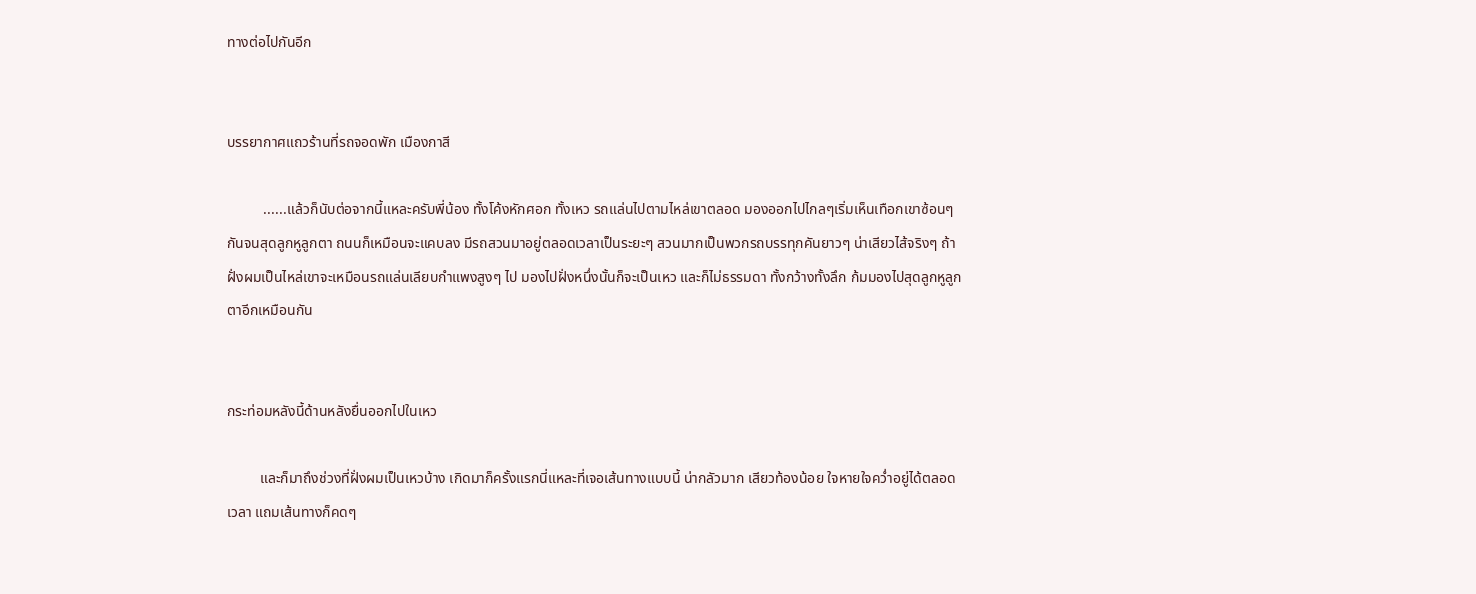ทางต่อไปกันอีก


บรรยากาศแถวร้านที่รถจอดพัก เมืองกาสี

          ......แล้วก็นับต่อจากนี้แหละครับพี่น้อง ทั้งโค้งหักศอก ทั้งเหว รถแล่นไปตามไหล่เขาตลอด มองออกไปไกลๆเริ่มเห็นเทือกเขาซ้อนๆกันจนสุดลูกหูลูกตา ถนนก็เหมือนจะแคบลง มีรถสวนมาอยู่ตลอดเวลาเป็นระยะๆ สวนมากเป็นพวกรถบรรทุกคันยาวๆ น่าเสียวไส้จริงๆ ถ้าฝั่งผมเป็นไหล่เขาจะเหมือนรถแล่นเลียบกำแพงสูงๆ ไป มองไปฝั่งหนึ่งนั้นก็จะเป็นเหว และก็ไม่ธรรมดา ทั้งกว้างทั้งลึก ก้มมองไปสุดลูกหูลูกตาอีกเหมือนกัน


กระท่อมหลังนี้ด้านหลังยื่นออกไปในเหว

         และก็มาถึงช่วงที่ฝั่งผมเป็นเหวบ้าง เกิดมาก็ครั้งแรกนี่แหละที่เจอเส้นทางแบบนี้ น่ากลัวมาก เสียวท้องน้อย ใจหายใจคว่ำอยู่ได้ตลอดเวลา แถมเส้นทางก็คดๆ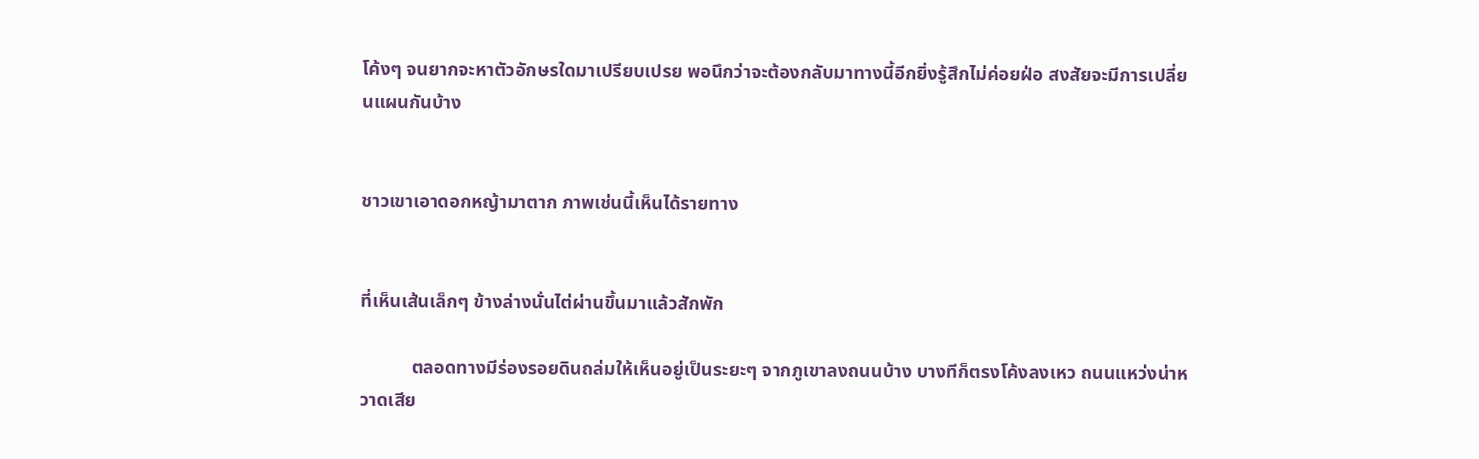โค้งๆ จนยากจะหาตัวอักษรใดมาเปรียบเปรย พอนึกว่าจะต้องกลับมาทางนี้อีกยิ่งรู้สึกไม่ค่อยฝ่อ สงสัยจะมีการเปลี่ยนแผนกันบ้าง


ชาวเขาเอาดอกหญ้ามาตาก ภาพเช่นนี้เห็นได้รายทาง


ที่เห็นเส้นเล็กๆ ข้างล่างนั่นไต่ผ่านขึ้นมาแล้วสักพัก

           ตลอดทางมีร่องรอยดินถล่มให้เห็นอยู่เป็นระยะๆ จากภูเขาลงถนนบ้าง บางทีก็ตรงโค้งลงเหว ถนนแหว่งน่าหวาดเสีย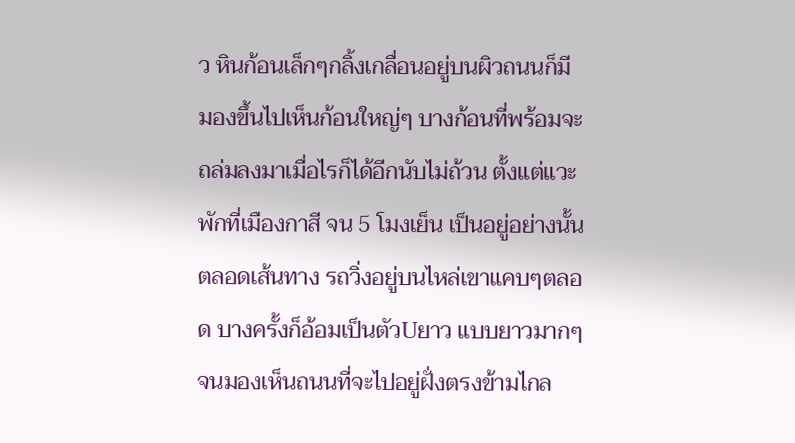ว หินก้อนเล็กๆกลิ้งเกลื่อนอยู่บนผิวถนนก็มี มองขึ้นไปเห็นก้อนใหญ่ๆ บางก้อนที่พร้อมจะถล่มลงมาเมื่อไรก็ได้อีกนับไม่ถ้วน ตั้งแต่แวะพักที่เมืองกาสี จน 5 โมงเย็น เป็นอยู่อย่างนั้นตลอดเส้นทาง รถวิ่งอยู่บนไหล่เขาแคบๆตลอด บางครั้งก็อ้อมเป็นตัวUยาว แบบยาวมากๆ จนมองเห็นถนนที่จะไปอยู่ฝั่งตรงข้ามไกล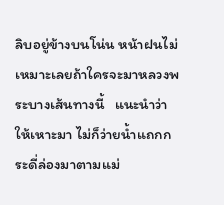ลิบอยู่ข้างบนโน่น หน้าฝนไม่เหมาะเลยถ้าใครจะมาหลวงพระบางเส้นทางนี้   แนะนำว่าให้เหาะมา ไม่ก็ว่ายน้ำแถกกระดี่ล่องมาตามแม่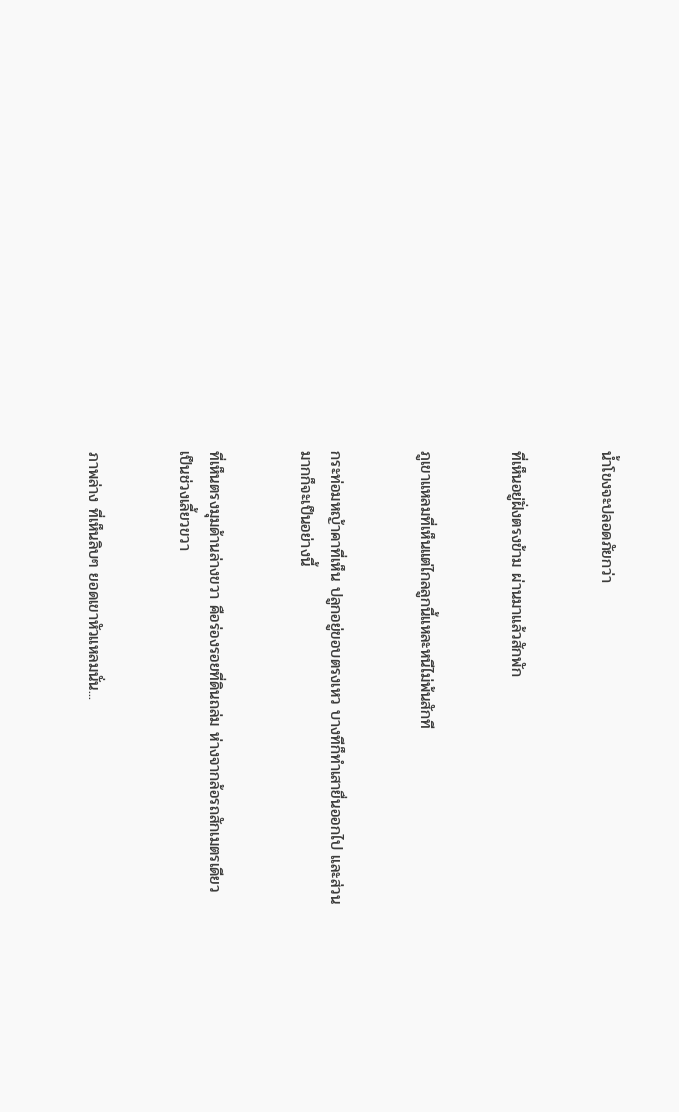น้ำโขงจะปลอดภัยกว่า


ที่เห็นอยู่ฝั่งตรงข้าม ผ่านมาแล้วสักพัก


ภูเขาแหลมที่เห็นแต่ไกลลูกนี้แหละหนีไม่พ้นสักที


กระท่อมหญ้าคาที่เห็น ปลูกอยู่ขอบตรงเหว บางทีก็ทำเสายื่นออกไป และส่วนมากก็จะเป็นอย่างนี้


ที่เห็นตรงมุมด้านล่างขวา คือร่องรอยที่ดินถล่ม ห่างจากล้อรถสักเมตรเดียว เป็นช่วงเลี้ยวขวา


ภาพล่าง ที่เห็นลิบๆ ยอดเขาหัวแหลมนั่น...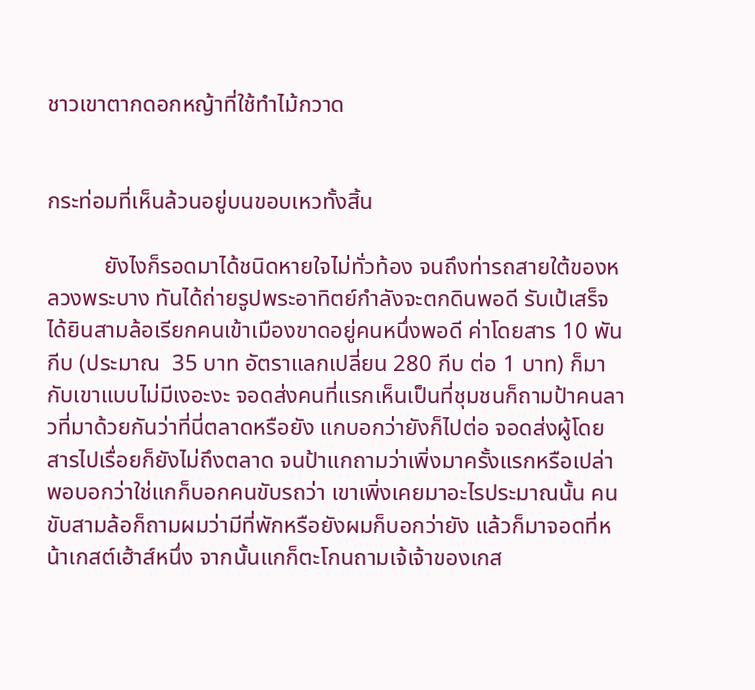ชาวเขาตากดอกหญ้าที่ใช้ทำไม้กวาด


กระท่อมที่เห็นล้วนอยู่บนขอบเหวทั้งสิ้น

          ยังไงก็รอดมาได้ชนิดหายใจไม่ทั่วท้อง จนถึงท่ารถสายใต้ของหลวงพระบาง ทันได้ถ่ายรูปพระอาทิตย์กำลังจะตกดินพอดี รับเป้เสร็จ ได้ยินสามล้อเรียกคนเข้าเมืองขาดอยู่คนหนึ่งพอดี ค่าโดยสาร 10 พันกีบ (ประมาณ  35 บาท อัตราแลกเปลี่ยน 280 กีบ ต่อ 1 บาท) ก็มากับเขาแบบไม่มีเงอะงะ จอดส่งคนที่แรกเห็นเป็นที่ชุมชนก็ถามป้าคนลาวที่มาด้วยกันว่าที่นี่ตลาดหรือยัง แกบอกว่ายังก็ไปต่อ จอดส่งผู้โดยสารไปเรื่อยก็ยังไม่ถึงตลาด จนป้าแกถามว่าเพิ่งมาครั้งแรกหรือเปล่า พอบอกว่าใช่แกก็บอกคนขับรถว่า เขาเพิ่งเคยมาอะไรประมาณนั้น คนขับสามล้อก็ถามผมว่ามีที่พักหรือยังผมก็บอกว่ายัง แล้วก็มาจอดที่หน้าเกสต์เฮ้าส์หนึ่ง จากนั้นแกก็ตะโกนถามเจ้เจ้าของเกส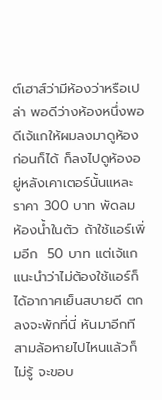ต์เฮาส์ว่ามีห้องว่าหรือเปล่า พอดีว่างห้องหนึ่งพอดีเจ้แกให้ผมลงมาดูห้องก่อนก็ได้ ก็ลงไปดูห้องอยู่หลังเคาเตอร์นั้นแหละ ราคา 300 บาท พัดลม ห้องน้ำในตัว ถ้าใช้แอร์เพิ่มอีก  50 บาท แต่เจ้แกแนะนำว่าไม่ต้องใช้แอร์ก็ได้อากาศเย็นสบายดี ตกลงจะพักที่นี่ หันมาอีกทีสามล้อหายไปไหนแล้วก็ไม่รู้ จะขอบ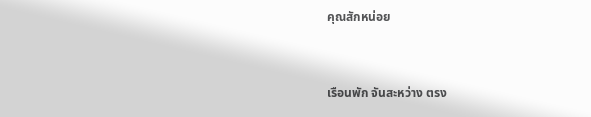คุณสักหน่อย


เรือนพัก จันสะหว่าง ตรง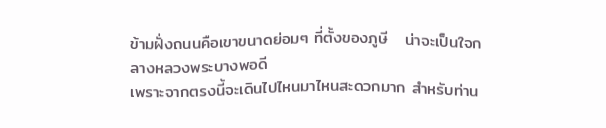ข้ามฝั่งถนนคือเขาขนาดย่อมๆ ที่ตั้งของภูษี   น่าจะเป็นใจกลางหลวงพระบางพอดี
เพราะจากตรงนี้จะเดินไปไหนมาไหนสะดวกมาก สำหรับท่าน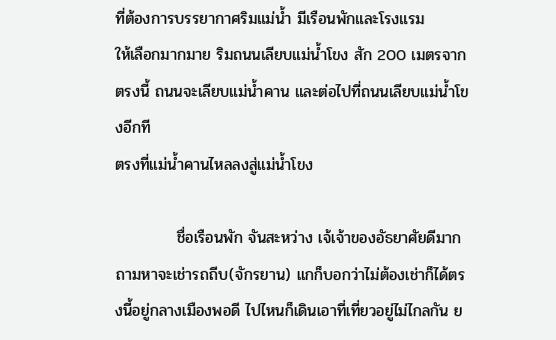ที่ต้องการบรรยากาศริมแม่น้ำ มีเรือนพักและโรงแรม
ให้เลือกมากมาย ริมถนนเลียบแม่น้ำโขง สัก 200 เมตรจากตรงนี้ ถนนจะเลียบแม่น้ำคาน และต่อไปที่ถนนเลียบแม่น้ำโขงอีกที
ตรงที่แม่น้ำคานไหลลงสู่แม่น้ำโขง

           ชื่อเรือนพัก จันสะหว่าง เจ้เจ้าของอัธยาศัยดีมาก ถามหาจะเช่ารถถีบ(จักรยาน) แกก็บอกว่าไม่ต้องเช่าก็ได้ตรงนี้อยู่กลางเมืองพอดี ไปไหนก็เดินเอาที่เที่ยวอยู่ไม่ไกลกัน ย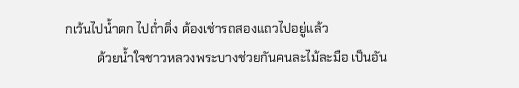กเว้นไปน้ำตก ไปถ่ำติ่ง ต้องเช่ารถสองแถวไปอยู่แล้ว
          ด้วยน้ำใจชาวหลวงพระบางช่วยกันคนละไม้ละมือ เป็นอัน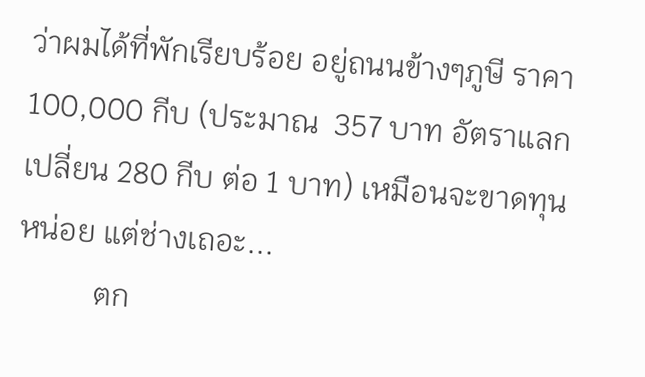ว่าผมได้ที่พักเรียบร้อย อยู่ถนนข้างๆภูษี ราคา 100,000 กีบ (ประมาณ  357 บาท อัตราแลกเปลี่ยน 280 กีบ ต่อ 1 บาท) เหมือนจะขาดทุนหน่อย แต่ช่างเถอะ...
          ตก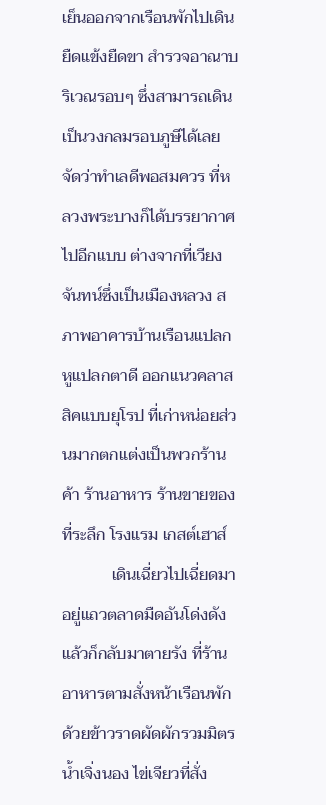เย็นออกจากเรือนพักไปเดินยืดแข้งยืดขา สำรวจอาณาบริเวณรอบๆ ซึ่งสามารถเดินเป็นวงกลมรอบภูษีได้เลย จัดว่าทำเลดีพอสมควร ที่หลวงพระบางก็ได้บรรยากาศไปอีกแบบ ต่างจากที่เวียงจันทน์ซึ่งเป็นเมืองหลวง สภาพอาคารบ้านเรือนแปลกหูแปลกตาดี ออกแนวคลาสสิคแบบยุโรป ที่เก่าหน่อยส่วนมากตกแต่งเป็นพวกร้านค้า ร้านอาหาร ร้านขายของที่ระลึก โรงแรม เกสต์เฮาส์
            เดินเฉี่ยวไปเฉี่ยดมาอยู่แถวตลาดมืดอันโด่งดัง แล้วก็กลับมาตายรัง ที่ร้านอาหารตามสั่งหน้าเรือนพัก ด้วยข้าวราดผัดผักรวมมิตรน้ำเจิ่งนอง ไข่เจียวที่สั่ง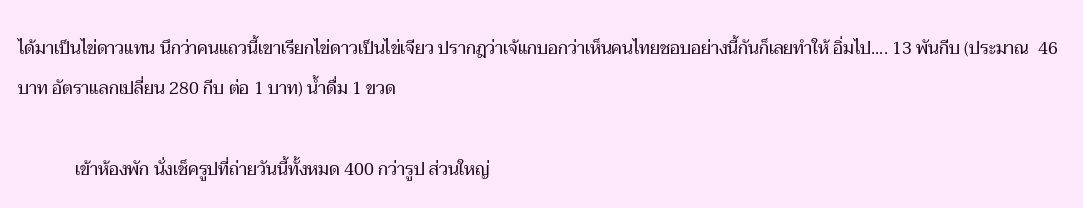ได้มาเป็นไข่ดาวแทน นึกว่าคนแถวนี้เขาเรียกไข่ดาวเป็นไข่เจียว ปรากฎว่าเจ้แกบอกว่าเห็นคนไทยชอบอย่างนี้กันก็เลยทำให้ อิ่มไป.... 13 พันกีบ (ประมาณ  46 บาท อัตราแลกเปลี่ยน 280 กีบ ต่อ 1 บาท) น้ำดื่ม 1 ขวด

             เข้าห้องพัก นั่งเช็ครูปที่ถ่ายวันนี้ทั้งหมด 400 กว่ารูป ส่วนใหญ่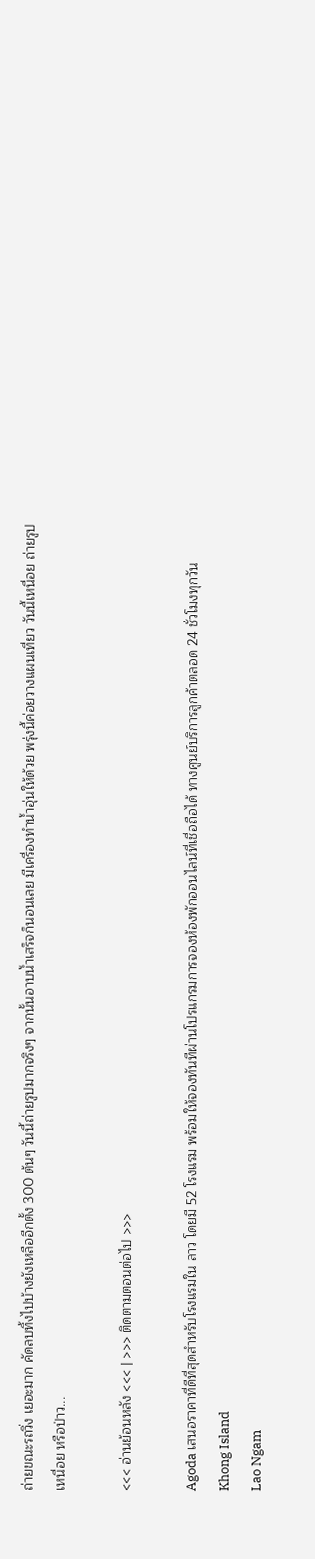ถ่ายขณะรถวิ่ง เยอะมาก คัดลบทิ้งไปบ้างยังเหลืออีกตั้ง 300 ต้นๆ วันนี้ถ่ายรูปมากจริงๆ จากนั้นอาบน้ำเสร็จก็นอนเลย มีเครื่องทำน้ำอุ่นให้ด้วย พรุ่งนี้ค่อยวางแผนเที่ยว วันนี้เหนื่อย ถ่ายรูปเหนื่อย หรือป่าว...

<<< อ่านย้อนหลัง <<< | >>> ติดตามตอนต่อไป >>>

Agoda เสนอราคาที่ดีที่สุดสำหรับโรงแรมใน ลาว โดยมี 52 โรงแรม พร้อมให้จองทันทีผ่านโปรแกรมการจองห้องพักออนไลน์ที่เชื่อถือได้ ทางศูนย์บริการลูกค้าตลอด 24 ชั่วโมงทุกวัน Khong Island
Lao Ngam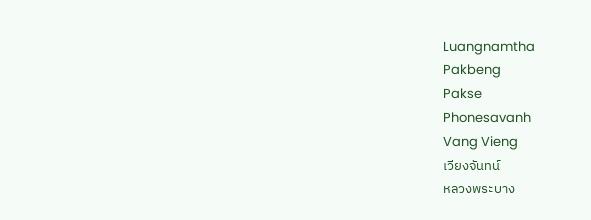Luangnamtha
Pakbeng
Pakse
Phonesavanh
Vang Vieng
เวียงจันทน์
หลวงพระบาง